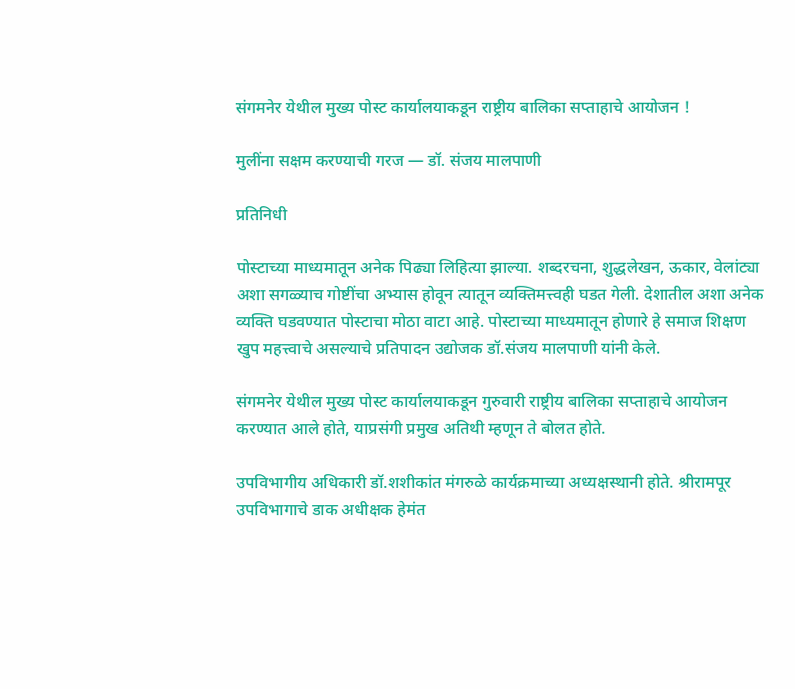संगमनेर येथील मुख्य पोस्ट कार्यालयाकडून राष्ट्रीय बालिका सप्ताहाचे आयोजन !

मुलींना सक्षम करण्याची गरज — डॉ. संजय मालपाणी

प्रतिनिधी

पोस्टाच्या माध्यमातून अनेक पिढ्या लिहित्या झाल्या. शब्दरचना, शुद्धलेखन, ऊकार, वेलांट्या अशा सगळ्याच गोष्टींचा अभ्यास होवून त्यातून व्यक्तिमत्त्वही घडत गेली. देशातील अशा अनेक व्यक्ति घडवण्यात पोस्टाचा मोठा वाटा आहे. पोस्टाच्या माध्यमातून होणारे हे समाज शिक्षण खुप महत्त्वाचे असल्याचे प्रतिपादन उद्योजक डॉ.संजय मालपाणी यांनी केले.

संगमनेर येथील मुख्य पोस्ट कार्यालयाकडून गुरुवारी राष्ट्रीय बालिका सप्ताहाचे आयोजन करण्यात आले होते, याप्रसंगी प्रमुख अतिथी म्हणून ते बोलत होते.

उपविभागीय अधिकारी डॉ.शशीकांत मंगरुळे कार्यक्रमाच्या अध्यक्षस्थानी होते. श्रीरामपूर उपविभागाचे डाक अधीक्षक हेमंत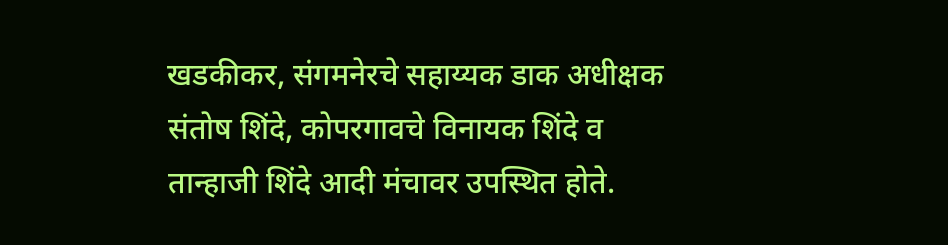खडकीकर, संगमनेरचे सहाय्यक डाक अधीक्षक संतोष शिंदे, कोपरगावचे विनायक शिंदे व तान्हाजी शिंदे आदी मंचावर उपस्थित होते.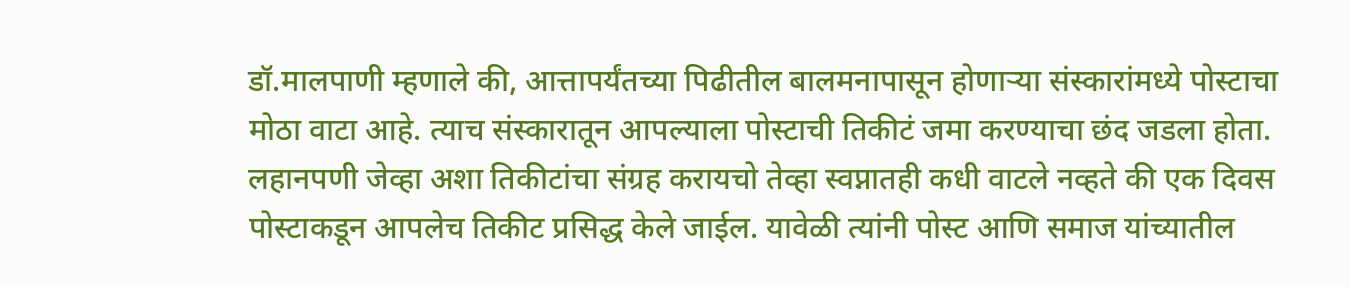डॉ.मालपाणी म्हणाले की, आत्तापर्यंतच्या पिढीतील बालमनापासून होणार्‍या संस्कारांमध्ये पोस्टाचा मोठा वाटा आहे. त्याच संस्कारातून आपल्याला पोस्टाची तिकीटं जमा करण्याचा छंद जडला होता. लहानपणी जेव्हा अशा तिकीटांचा संग्रह करायचो तेव्हा स्वप्नातही कधी वाटले नव्हते की एक दिवस पोस्टाकडून आपलेच तिकीट प्रसिद्ध केले जाईल. यावेळी त्यांनी पोस्ट आणि समाज यांच्यातील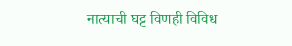नात्याची घट्ट विणही विविध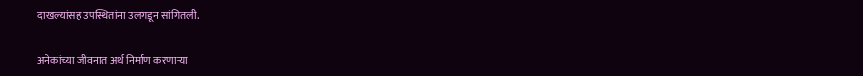दाखल्यांसह उपस्थितांना उलगडून सांगितली.

अनेकांच्या जीवनात अर्थ निर्माण करणार्‍या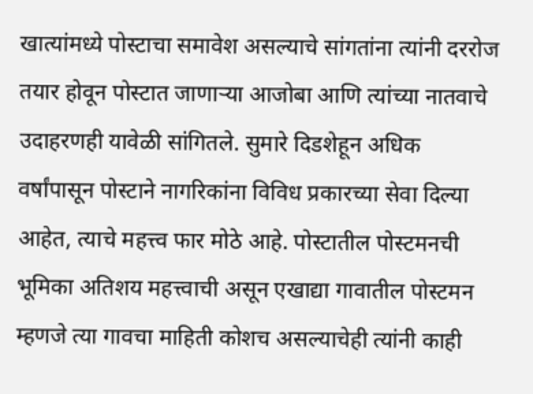खात्यांमध्ये पोस्टाचा समावेश असल्याचे सांगतांना त्यांनी दररोज तयार होवून पोस्टात जाणार्‍या आजोबा आणि त्यांच्या नातवाचे उदाहरणही यावेळी सांगितले. सुमारे दिडशेहून अधिक वर्षांपासून पोस्टाने नागरिकांना विविध प्रकारच्या सेवा दिल्या आहेत, त्याचे महत्त्व फार मोठे आहे. पोस्टातील पोस्टमनची भूमिका अतिशय महत्त्वाची असून एखाद्या गावातील पोस्टमन म्हणजे त्या गावचा माहिती कोशच असल्याचेही त्यांनी काही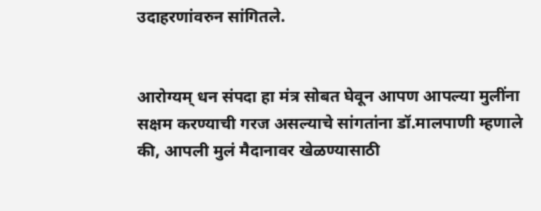उदाहरणांवरुन सांगितले.


आरोग्यम् धन संपदा हा मंत्र सोबत घेवून आपण आपल्या मुलींना सक्षम करण्याची गरज असल्याचे सांगतांना डॉ.मालपाणी म्हणाले की, आपली मुलं मैदानावर खेळण्यासाठी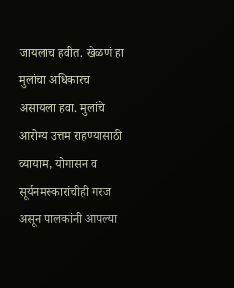जायलाच हवीत. खेळणं हा मुलांचा अधिकारच असायला हवा. मुलांचे आरोग्य उत्तम राहण्यासाठी व्यायाम, योगासन व सूर्यनमस्कारांचीही गरज असून पालकांनी आपल्या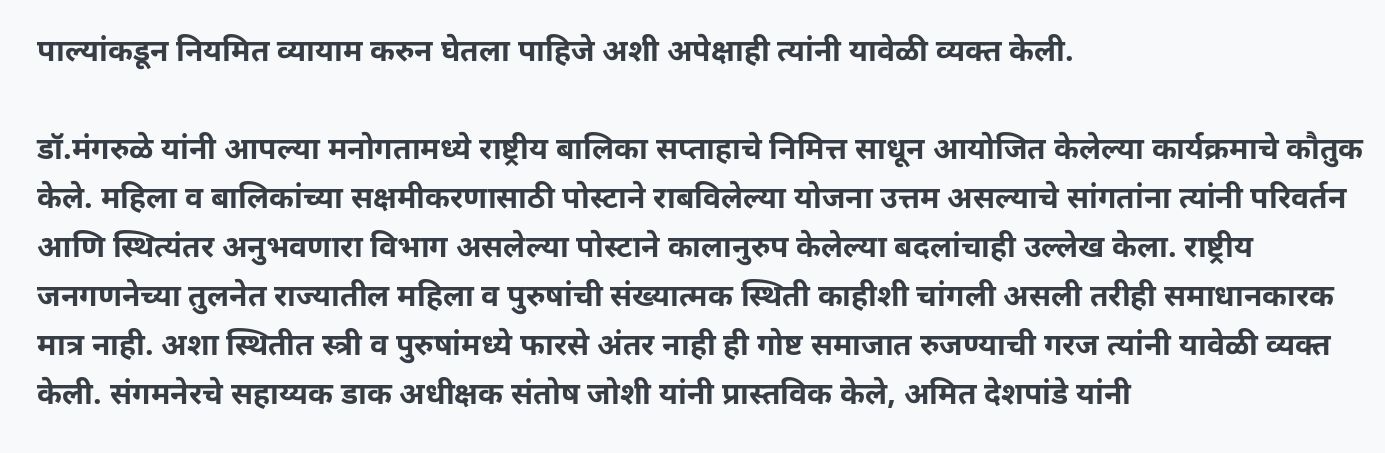पाल्यांकडून नियमित व्यायाम करुन घेतला पाहिजे अशी अपेक्षाही त्यांनी यावेळी व्यक्त केली.

डॉ.मंगरुळे यांनी आपल्या मनोगतामध्ये राष्ट्रीय बालिका सप्ताहाचे निमित्त साधून आयोजित केलेल्या कार्यक्रमाचे कौतुक केले. महिला व बालिकांच्या सक्षमीकरणासाठी पोस्टाने राबविलेल्या योजना उत्तम असल्याचे सांगतांना त्यांनी परिवर्तन आणि स्थित्यंतर अनुभवणारा विभाग असलेल्या पोस्टाने कालानुरुप केलेल्या बदलांचाही उल्लेख केला. राष्ट्रीय जनगणनेच्या तुलनेत राज्यातील महिला व पुरुषांची संख्यात्मक स्थिती काहीशी चांगली असली तरीही समाधानकारक मात्र नाही. अशा स्थितीत स्त्री व पुरुषांमध्ये फारसे अंतर नाही ही गोष्ट समाजात रुजण्याची गरज त्यांनी यावेळी व्यक्त केली. संगमनेरचे सहाय्यक डाक अधीक्षक संतोष जोशी यांनी प्रास्तविक केले, अमित देशपांडे यांनी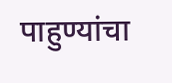पाहुण्यांचा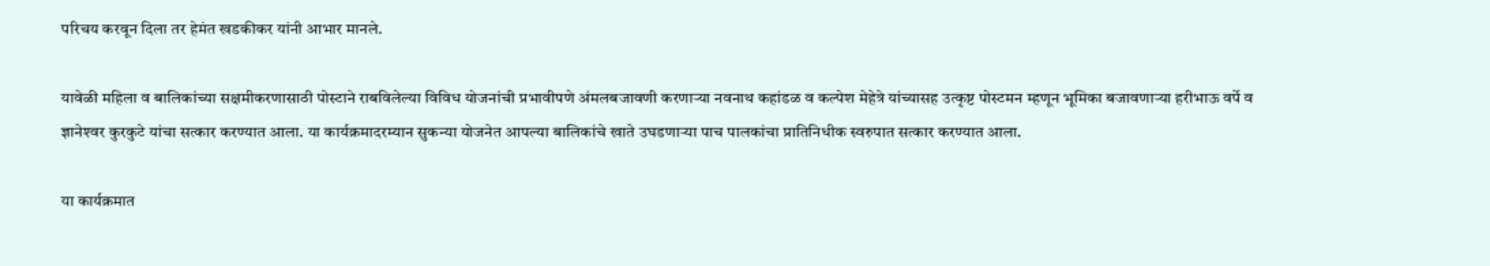परिचय करवून दिला तर हेमंत खडकीकर यांनी आभार मानले.

यावेळी महिला व बालिकांच्या सक्षमीकरणासाठी पोस्टाने राबविलेल्या विविध योजनांची प्रभावीपणे अंमलबजावणी करणार्‍या नवनाथ कहांडळ व कल्पेश मेहेत्रे यांच्यासह उत्कृष्ट पोस्टमन म्हणून भूमिका बजावणार्‍या हरीभाऊ वर्पे व ज्ञानेश्‍वर कुरकुटे यांचा सत्कार करण्यात आला. या कार्यक्रमादरम्यान सुकन्या योजनेत आपल्या बालिकांचे खाते उघडणार्‍या पाच पालकांचा प्रातिनिधीक स्वरुपात सत्कार करण्यात आला.

या कार्यक्रमात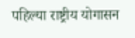पहिल्या राष्ट्रीय योगासन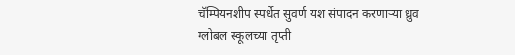चॅम्पियनशीप स्पर्धेत सुवर्ण यश संपादन करणार्‍या ध्रुव ग्लोबल स्कूलच्या तृप्ती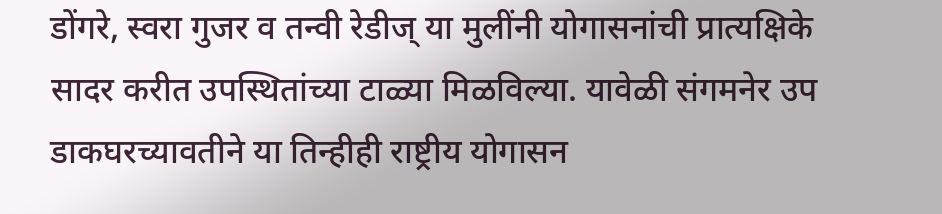डोंगरे, स्वरा गुजर व तन्वी रेडीज् या मुलींनी योगासनांची प्रात्यक्षिके सादर करीत उपस्थितांच्या टाळ्या मिळविल्या. यावेळी संगमनेर उप डाकघरच्यावतीने या तिन्हीही राष्ट्रीय योगासन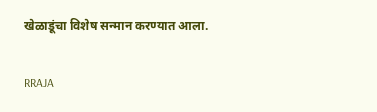खेळाडूंचा विशेष सन्मान करण्यात आला.

RRAJA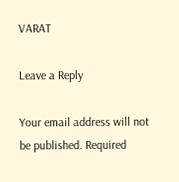VARAT

Leave a Reply

Your email address will not be published. Required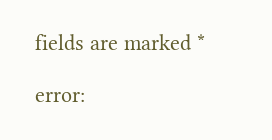fields are marked *

error: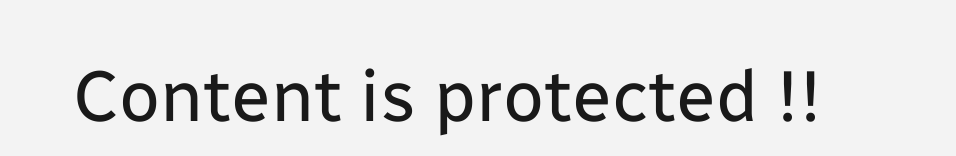Content is protected !!